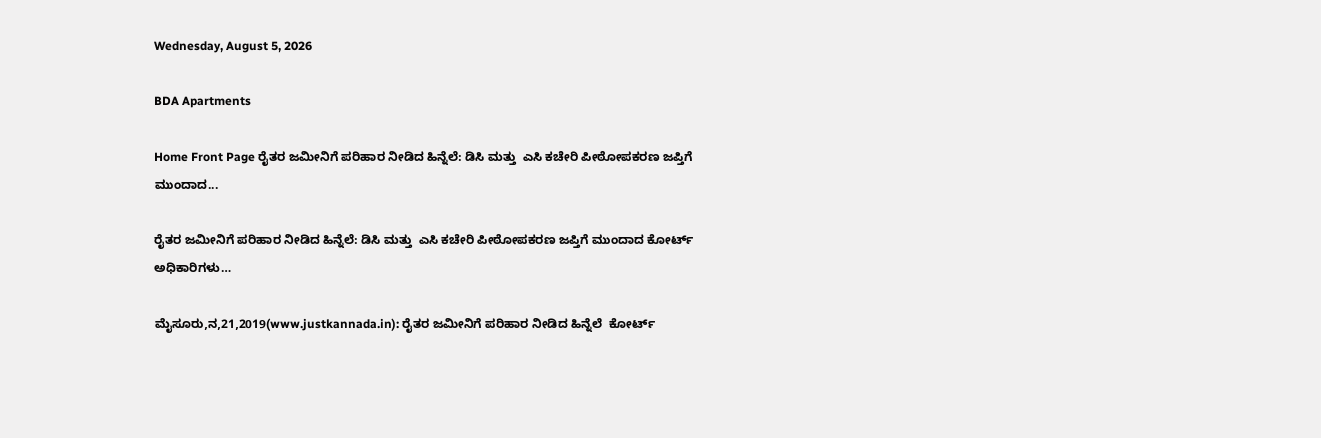Wednesday, August 5, 2026

BDA Apartments

Home Front Page ರೈತರ ಜಮೀನಿಗೆ ಪರಿಹಾರ ನೀಡಿದ ಹಿನ್ನೆಲೆ: ಡಿಸಿ ಮತ್ತು  ಎಸಿ ಕಚೇರಿ ಪೀಠೋಪಕರಣ ಜಪ್ತಿಗೆ ಮುಂದಾದ...

ರೈತರ ಜಮೀನಿಗೆ ಪರಿಹಾರ ನೀಡಿದ ಹಿನ್ನೆಲೆ: ಡಿಸಿ ಮತ್ತು  ಎಸಿ ಕಚೇರಿ ಪೀಠೋಪಕರಣ ಜಪ್ತಿಗೆ ಮುಂದಾದ ಕೋರ್ಟ್ ಅಧಿಕಾರಿಗಳು…

ಮೈಸೂರು,ನ,21,2019(www.justkannada.in): ರೈತರ ಜಮೀನಿಗೆ ಪರಿಹಾರ ನೀಡಿದ ಹಿನ್ನೆಲೆ  ಕೋರ್ಟ್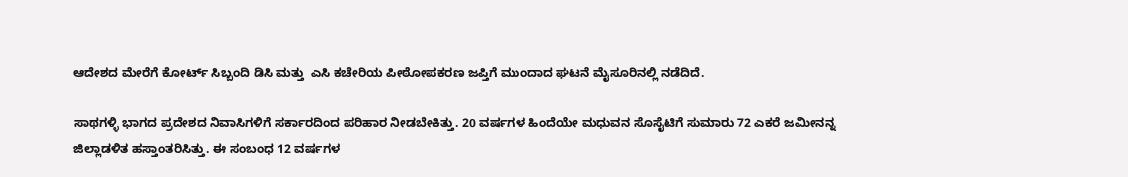ಆದೇಶದ ಮೇರೆಗೆ ಕೋರ್ಟ್ ಸಿಬ್ಬಂದಿ ಡಿಸಿ ಮತ್ತು  ಎಸಿ ಕಚೇರಿಯ ಪೀಠೋಪಕರಣ ಜಪ್ತಿಗೆ ಮುಂದಾದ ಘಟನೆ ಮೈಸೂರಿನಲ್ಲಿ ನಡೆದಿದೆ.

ಸಾಥಗಳ್ಳಿ ಭಾಗದ ಪ್ರದೇಶದ ನಿವಾಸಿಗಳಿಗೆ ಸರ್ಕಾರದಿಂದ ಪರಿಹಾರ ನೀಡಬೇಕಿತ್ತು. 20 ವರ್ಷಗಳ ಹಿಂದೆಯೇ ಮಧುವನ ಸೊಸೈಟಿಗೆ ಸುಮಾರು 72 ಎಕರೆ ಜಮೀನನ್ನ  ಜಿಲ್ಲಾಡಳಿತ ಹಸ್ತಾಂತರಿಸಿತ್ತು. ಈ ಸಂಬಂಧ 12 ವರ್ಷಗಳ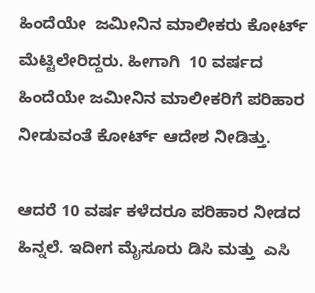ಹಿಂದೆಯೇ  ಜಮೀನಿನ ಮಾಲೀಕರು ಕೋರ್ಟ್ ಮೆಟ್ಟಿಲೇರಿದ್ದರು. ಹೀಗಾಗಿ  10 ವರ್ಷದ ಹಿಂದೆಯೇ ಜಮೀನಿನ ಮಾಲೀಕರಿಗೆ ಪರಿಹಾರ ನೀಡುವಂತೆ ಕೋರ್ಟ್ ಆದೇಶ‌ ನೀಡಿತ್ತು.

ಆದರೆ 10 ವರ್ಷ ಕಳೆದರೂ ಪರಿಹಾರ ನೀಡದ ಹಿನ್ನಲೆ. ಇದೀಗ ಮೈಸೂರು ಡಿಸಿ ಮತ್ತು  ಎಸಿ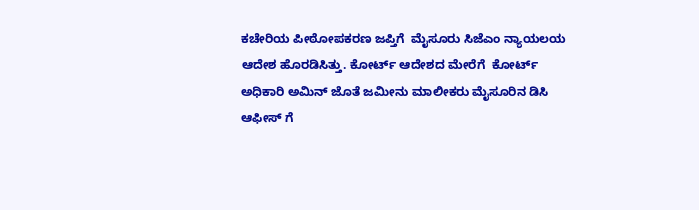ಕಚೇರಿಯ ಪೀಠೋಪಕರಣ ಜಪ್ತಿಗೆ  ಮೈಸೂರು ಸಿಜೆಎಂ ನ್ಯಾಯಲಯ‌ ಆದೇಶ ಹೊರಡಿಸಿತ್ತು. ಕೋರ್ಟ್ ಆದೇಶದ ಮೇರೆಗೆ  ಕೋರ್ಟ್ ಅಧಿಕಾರಿ ಅಮಿನ್ ಜೊತೆ ಜಮೀನು ಮಾಲೀಕರು ಮೈಸೂರಿನ ಡಿಸಿ ಆಫೀಸ್ ಗೆ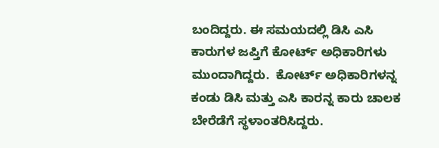ಬಂದಿದ್ದರು. ಈ ಸಮಯದಲ್ಲಿ ಡಿಸಿ ಎಸಿ ಕಾರುಗಳ ಜಪ್ತಿಗೆ ಕೋರ್ಟ್ ಅಧಿಕಾರಿಗಳು ಮುಂದಾಗಿದ್ದರು.  ಕೋರ್ಟ್ ಅಧಿಕಾರಿಗಳನ್ನ ಕಂಡು ಡಿಸಿ ಮತ್ತು ಎಸಿ ಕಾರನ್ನ ಕಾರು ಚಾಲಕ ಬೇರೆಡೆಗೆ ಸ್ಥಳಾಂತರಿಸಿದ್ದರು.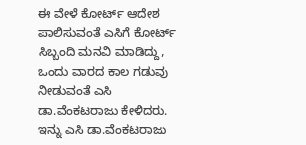ಈ ವೇಳೆ ಕೋರ್ಟ್ ಆದೇಶ ಪಾಲಿಸುವಂತೆ ಎಸಿಗೆ ಕೋರ್ಟ್ ಸಿಬ್ಬಂದಿ ಮನವಿ ಮಾಡಿದ್ದು, ಒಂದು ವಾರದ ಕಾಲ ಗಡುವು ನೀಡುವಂತೆ ಎಸಿ ಡಾ.ವೆಂಕಟರಾಜು ಕೇಳಿದರು. ಇನ್ನು ಎಸಿ ಡಾ.ವೆಂಕಟರಾಜು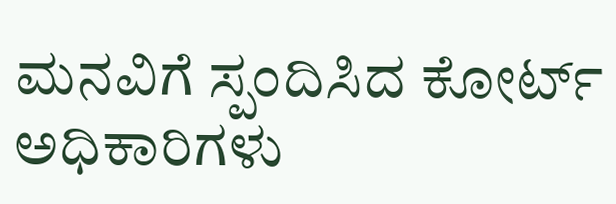ಮನವಿಗೆ ಸ್ಪಂದಿಸಿದ ಕೋರ್ಟ್ ಅಧಿಕಾರಿಗಳು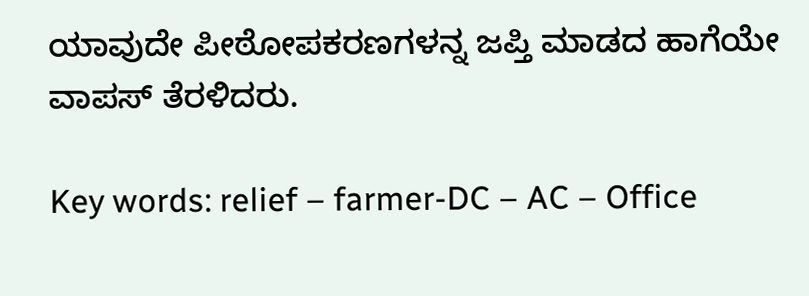ಯಾವುದೇ ಪೀಠೋಪಕರಣಗಳನ್ನ ಜಪ್ತಿ ಮಾಡದ ಹಾಗೆಯೇ ವಾಪಸ್ ತೆರಳಿದರು.

Key words: relief – farmer-DC – AC – Office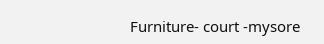Furniture- court -mysore